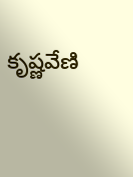కృష్ణవేణి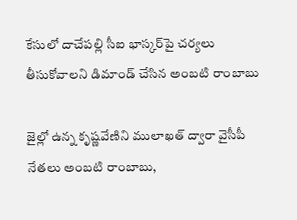కేసులో దాచేపల్లి సీఐ భాస్కర్‌పై చర్యలు తీసుకోవాలని డిమాండ్ చేసిన అంబటి రాంబాబు

జైల్లో ఉన్న కృష్ణవేణిని ములాఖత్ ద్వారా వైసీపీ నేతలు అంబటి రాంబాబు,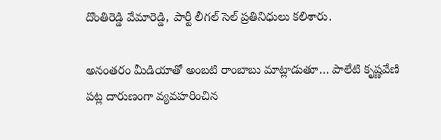దొంతిరెడ్డి వేమారెడ్డి, పార్టీ లీగల్ సెల్ ప్రతినిధులు కలిశారు.

అనంతరం మీడియాతో అంబటి రాంబాబు మాట్లాడుతూ… పాలేటి కృష్ణవేణి పట్ల దారుణంగా వ్యవహరించిన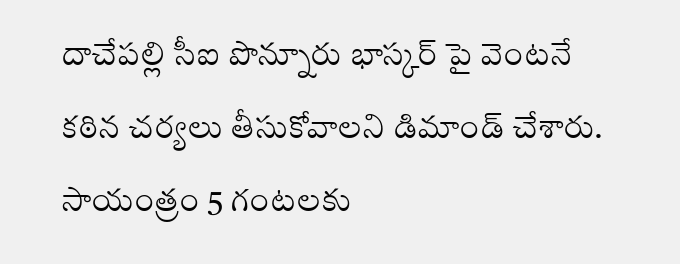దాచేపల్లి సీఐ పొన్నూరు భాస్కర్ పై వెంటనే కఠిన చర్యలు తీసుకోవాలని డిమాండ్ చేశారు. సాయంత్రం 5 గంటలకు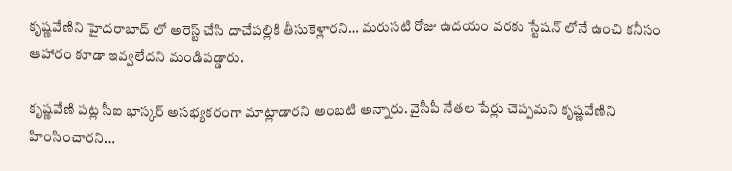కృష్ణవేణిని హైదరాబాద్ లో అరెస్ట్ చేసి దాచేపల్లికి తీసుకెళ్లారని… మరుసటి రోజు ఉదయం వరకు స్టేషన్ లోనే ఉంచి కనీసం ఆహారం కూడా ఇవ్వలేదని మండిపడ్డారు.

కృష్ణవేణి పట్ల సీఐ భాస్కర్ అసభ్యకరంగా మాట్లాడారని అంబటి అన్నారు. వైసీపీ నేతల పేర్లు చెప్పమని కృష్ణవేణిని హింసించారని…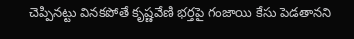చెప్పినట్టు వినకపోతే కృష్ణవేణి భర్తపై గంజాయి కేసు పెడతానని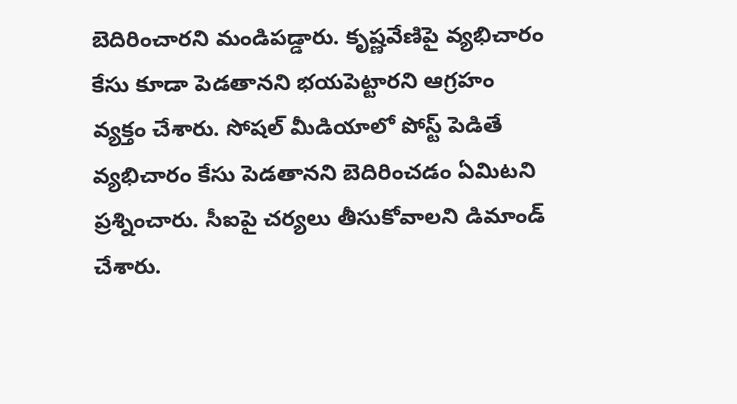బెదిరించారని మండిపడ్డారు. కృష్ణవేణిపై వ్యభిచారం కేసు కూడా పెడతానని భయపెట్టారని ఆగ్రహం వ్యక్తం చేశారు. సోషల్ మీడియాలో పోస్ట్ పెడితే వ్యభిచారం కేసు పెడతానని బెదిరించడం ఏమిటని ప్రశ్నించారు. సీఐపై చర్యలు తీసుకోవాలని డిమాండ్ చేశారు.